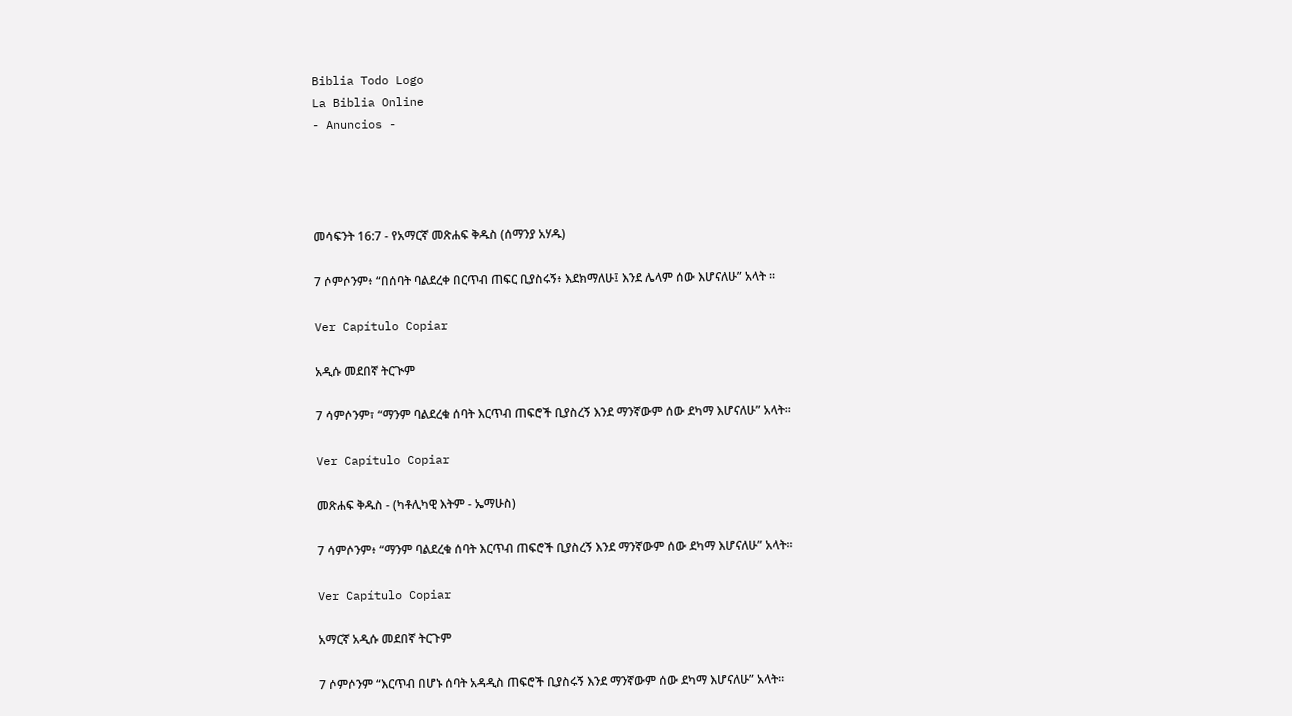Biblia Todo Logo
La Biblia Online
- Anuncios -




መሳፍንት 16:7 - የአማርኛ መጽሐፍ ቅዱስ (ሰማንያ አሃዱ)

7 ሶምሶንም፥ “በሰባት ባልደረቀ በርጥብ ጠፍር ቢያስሩኝ፥ እደክማለሁ፤ እንደ ሌላም ሰው እሆናለሁ” አላት ።

Ver Capítulo Copiar

አዲሱ መደበኛ ትርጒም

7 ሳምሶንም፣ “ማንም ባልደረቁ ሰባት እርጥብ ጠፍሮች ቢያስረኝ እንደ ማንኛውም ሰው ደካማ እሆናለሁ” አላት።

Ver Capítulo Copiar

መጽሐፍ ቅዱስ - (ካቶሊካዊ እትም - ኤማሁስ)

7 ሳምሶንም፥ “ማንም ባልደረቁ ሰባት እርጥብ ጠፍሮች ቢያስረኝ እንደ ማንኛውም ሰው ደካማ እሆናለሁ” አላት።

Ver Capítulo Copiar

አማርኛ አዲሱ መደበኛ ትርጉም

7 ሶምሶንም “እርጥብ በሆኑ ሰባት አዳዲስ ጠፍሮች ቢያስሩኝ እንደ ማንኛውም ሰው ደካማ እሆናለሁ” አላት።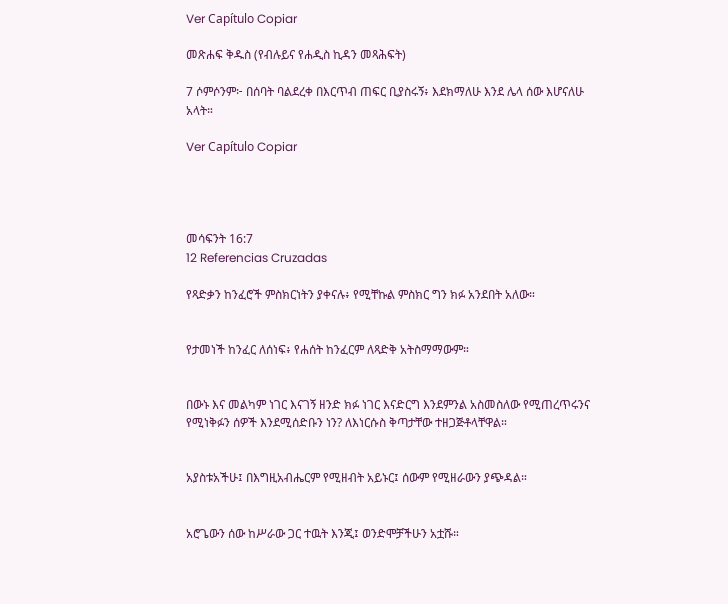Ver Capítulo Copiar

መጽሐፍ ቅዱስ (የብሉይና የሐዲስ ኪዳን መጻሕፍት)

7 ሶምሶንም፦ በሰባት ባልደረቀ በእርጥብ ጠፍር ቢያስሩኝ፥ እደክማለሁ እንደ ሌላ ሰው እሆናለሁ አላት።

Ver Capítulo Copiar




መሳፍንት 16:7
12 Referencias Cruzadas

የጻድቃን ከንፈሮች ምስክርነትን ያቀናሉ፥ የሚቸኩል ምስክር ግን ክፉ አንደበት አለው።


የታመነች ከንፈር ለሰነፍ፥ የሐሰት ከንፈርም ለጻድቅ አትስማማውም።


በውኑ እና መልካም ነገር እናገኝ ዘንድ ክፉ ነገር እናድርግ እንደምንል አስመስለው የሚጠረጥሩንና የሚነቅፉን ሰዎች እንደሚሰድቡን ነን? ለእነርሱስ ቅጣታቸው ተዘጋጅቶላቸዋል።


አያስቱአችሁ፤ በእግዚአብሔርም የሚዘብት አይኑር፤ ሰውም የሚዘራውን ያጭዳል።


አሮጌውን ሰው ከሥራው ጋር ተዉት እንጂ፤ ወንድሞቻችሁን አቷሹ።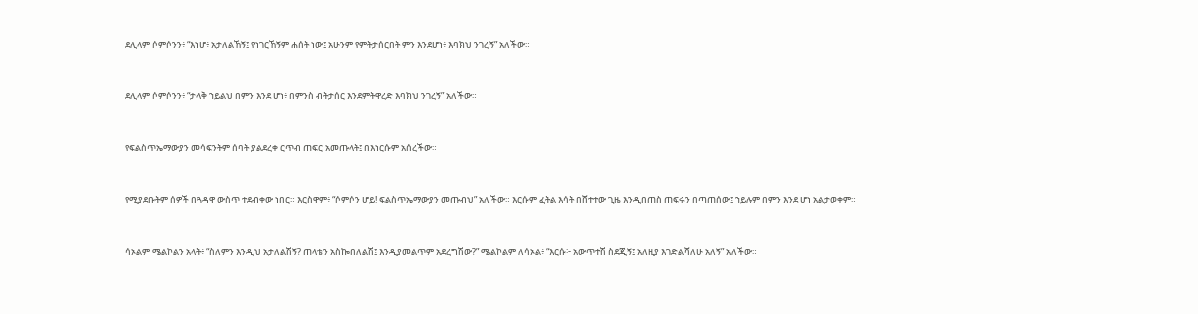ደሊላም ሶምሶንን፥ “እነሆ፥ አታለልኸኝ፤ የነገርኸኝም ሐሰት ነው፤ አሁንም የምትታሰርበት ምን እንደሆነ፥ እባክህ ንገረኝ” አለችው።


ደሊላም ሶምሶንን፥ “ታላቅ ኀይልህ በምን እንደ ሆነ፥ በምንስ ብትታሰር እንደምትዋረድ እባክህ ንገረኝ” አለችው።


የፍልስጥኤማውያን መሳፍንትም ሰባት ያልደረቀ ርጥብ ጠፍር አመጡላት፤ በእነርሱም አሰረችው።


የሚያደቡትም ሰዎች በጓዳዋ ውስጥ ተደብቀው ነበር። እርስዋም፥ “ሶምሶን ሆይ! ፍልስጥኤማውያን መጡብህ” አለችው። እርሱም ፈትል እሳት በሸተተው ጊዜ እንዲበጠስ ጠፍሩን በጣጠሰው፤ ኀይሉም በምን እንደ ሆነ አልታወቀም።


ሳኦልም ሜልኮልን አላት፥ “ስለምን እንዲህ አታለልሽኝ? ጠላቴን አስኰበለልሽ፤ እንዲያመልጥም አደረግሽው?” ሜልኮልም ለሳኦል፥ “እርሱ፦ አውጥተሽ ስደጂኝ፤ አለዚያ እገድልሻለሁ አለኝ” አለችው።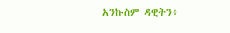አንኩስም ዳዊትን፥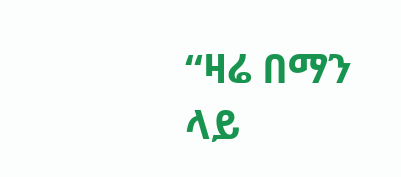“ዛሬ በማን ላይ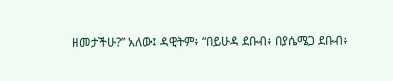ዘመታችሁ?” አለው፤ ዳዊትም፥ “በይሁዳ ደቡብ፥ በያሴሜጋ ደቡብ፥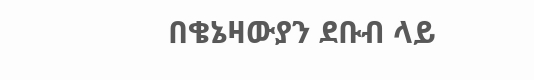በቄኔዛውያን ደቡብ ላይ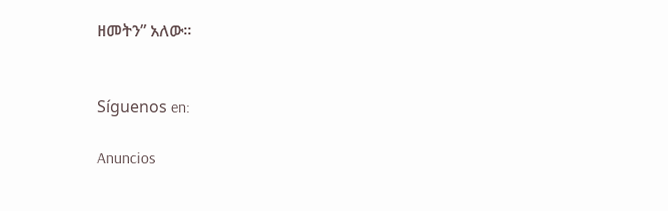ዘመትን” አለው።


Síguenos en:

Anuncios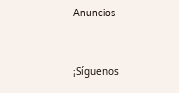Anuncios


¡Síguenos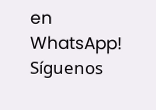en WhatsApp! Síguenos